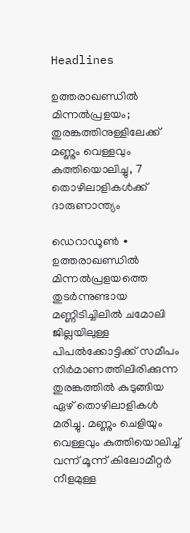Headlines

ഉത്തരാഖണ്ഡിൽ മിന്നൽപ്രളയം; തുരങ്കത്തിനുള്ളിലേക്ക് മണ്ണും വെള്ളവും കുത്തിയൊലിച്ചു, 7 തൊഴിലാളികൾക്ക് ദാരുണാന്ത്യം

ഡെറാഡൂൺ ∙ ഉത്തരാഖണ്ഡിൽ മിന്നൽപ്രളയത്തെ തുടർന്നുണ്ടായ മണ്ണിടിച്ചിലിൽ ചമോലി ജില്ലയിലുള്ള പിപൽക്കോട്ടിക്ക് സമീപം നിർമാണത്തിലിരിക്കുന്ന തുരങ്കത്തിൽ കുടുങ്ങിയ ഏഴ് തൊഴിലാളികൾ മരിച്ചു. മണ്ണും ചെളിയും വെള്ളവും കുത്തിയൊലിച്ച് വന്ന് മൂന്ന് കിലോമീറ്റർ നീളമുള്ള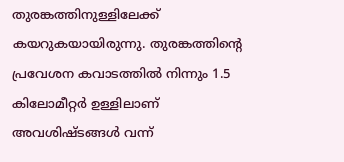തുരങ്കത്തിനുള്ളിലേക്ക് കയറുകയായിരുന്നു. തുരങ്കത്തിന്റെ പ്രവേശന കവാടത്തിൽ നിന്നും 1.5 കിലോമീറ്റർ ഉള്ളിലാണ് അവശിഷ്ടങ്ങൾ വന്ന്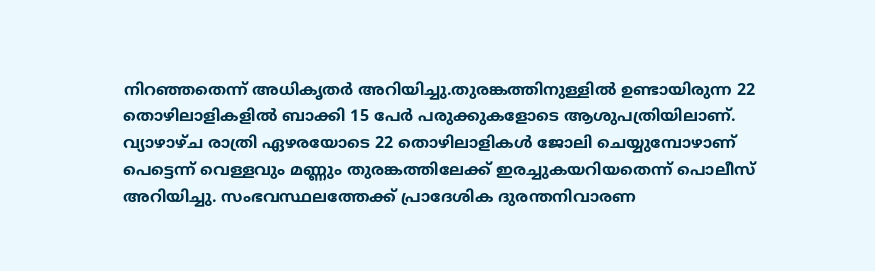നിറഞ്ഞതെന്ന് അധികൃതർ അറിയിച്ചു.തുരങ്കത്തിനുള്ളിൽ ഉണ്ടായിരുന്ന 22 തൊഴിലാളികളിൽ ബാക്കി 15 പേർ പരുക്കുകളോടെ ആശുപത്രിയിലാണ്. വ്യാഴാഴ്ച രാത്രി ഏഴരയോടെ 22 തൊഴിലാളികൾ ജോലി ചെയ്യുമ്പോഴാണ് പെട്ടെന്ന് വെള്ളവും മണ്ണും തുരങ്കത്തിലേക്ക് ഇരച്ചുകയറിയതെന്ന് പൊലീസ് അറിയിച്ചു. സംഭവസ്ഥലത്തേക്ക് പ്രാദേശിക ദുരന്തനിവാരണ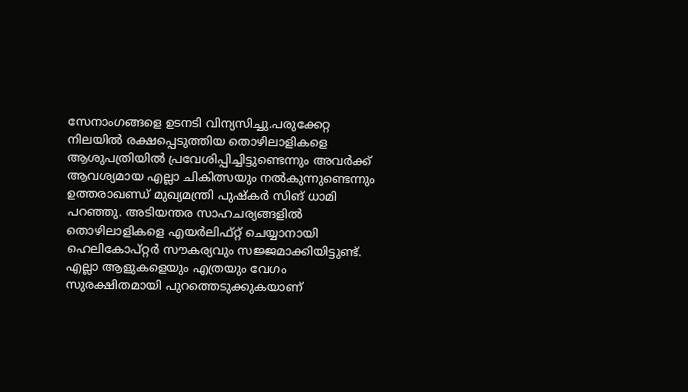സേനാംഗങ്ങളെ ഉടനടി വിന്യസിച്ചു.പരുക്കേറ്റ നിലയിൽ രക്ഷപ്പെടുത്തിയ തൊഴിലാളികളെ ആശുപത്രിയിൽ പ്രവേശിപ്പിച്ചിട്ടുണ്ടെന്നും അവർക്ക് ആവശ്യമായ എല്ലാ ചികിത്സയും നൽകുന്നുണ്ടെന്നും ഉത്തരാഖണ്ഡ് മുഖ്യമന്ത്രി പുഷ്കർ സിങ് ധാമി പറഞ്ഞു. അടിയന്തര സാഹചര്യങ്ങളിൽ തൊഴിലാളികളെ എയർലിഫ്റ്റ് ചെയ്യാനായി ഹെലികോപ്റ്റർ സൗകര്യവും സജ്ജമാക്കിയിട്ടുണ്ട്. എല്ലാ ആളുകളെയും എത്രയും വേഗം സുരക്ഷിതമായി പുറത്തെടുക്കുകയാണ്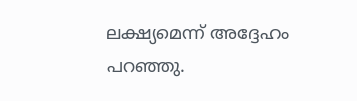ലക്ഷ്യമെന്ന് അദ്ദേഹം പറഞ്ഞു.